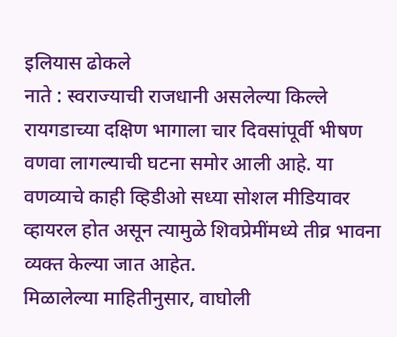इलियास ढोकले
नाते : स्वराज्याची राजधानी असलेल्या किल्ले रायगडाच्या दक्षिण भागाला चार दिवसांपूर्वी भीषण वणवा लागल्याची घटना समोर आली आहे. या वणव्याचे काही व्हिडीओ सध्या सोशल मीडियावर व्हायरल होत असून त्यामुळे शिवप्रेमींमध्ये तीव्र भावना व्यक्त केल्या जात आहेत.
मिळालेल्या माहितीनुसार, वाघोली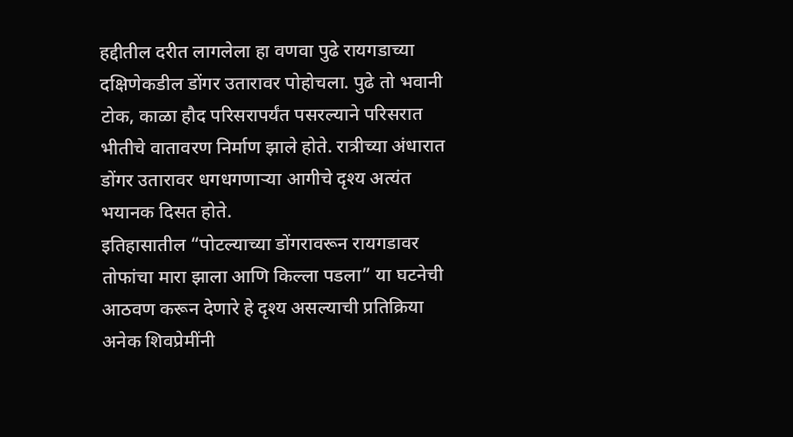हद्दीतील दरीत लागलेला हा वणवा पुढे रायगडाच्या दक्षिणेकडील डोंगर उतारावर पोहोचला. पुढे तो भवानी टोक, काळा हौद परिसरापर्यंत पसरल्याने परिसरात भीतीचे वातावरण निर्माण झाले होते. रात्रीच्या अंधारात डोंगर उतारावर धगधगणाऱ्या आगीचे दृश्य अत्यंत भयानक दिसत होते.
इतिहासातील “पोटल्याच्या डोंगरावरून रायगडावर तोफांचा मारा झाला आणि किल्ला पडला” या घटनेची आठवण करून देणारे हे दृश्य असल्याची प्रतिक्रिया अनेक शिवप्रेमींनी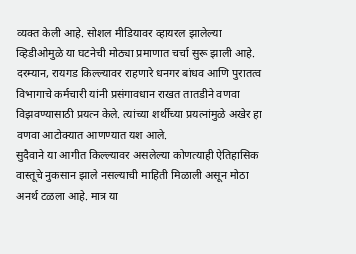व्यक्त केली आहे. सोशल मीडियावर व्हायरल झालेल्या व्हिडीओमुळे या घटनेची मोठ्या प्रमाणात चर्चा सुरू झाली आहे.
दरम्यान, रायगड किल्ल्यावर राहणारे धनगर बांधव आणि पुरातत्व विभागाचे कर्मचारी यांनी प्रसंगावधान राखत तातडीने वणवा विझवण्यासाठी प्रयत्न केले. त्यांच्या शर्थीच्या प्रयत्नांमुळे अखेर हा वणवा आटोक्यात आणण्यात यश आले.
सुदैवाने या आगीत किल्ल्यावर असलेल्या कोणत्याही ऐतिहासिक वास्तूचे नुकसान झाले नसल्याची माहिती मिळाली असून मोठा अनर्थ टळला आहे. मात्र या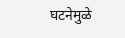घटनेमुळे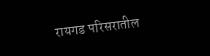रायगड परिसरातील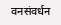वनसंवर्धन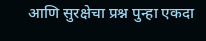आणि सुरक्षेचा प्रश्न पुन्हा एकदा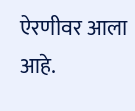ऐरणीवर आला आहे.